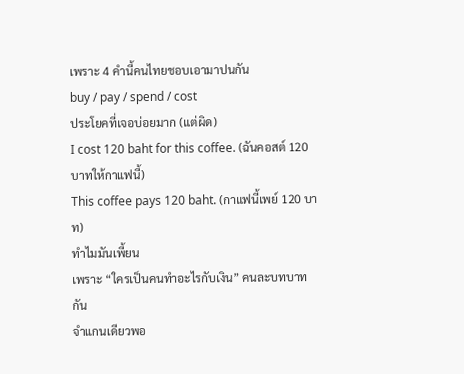เพราะ 4 คำนี้คนไทยชอบเอามาปนกัน
buy / pay / spend / cost
ประโยคที่เจอบ่อยมาก (แต่ผิด)
I cost 120 baht for this coffee. (ฉันคอสต์ 120 บาทให้กาแฟนี้)
This coffee pays 120 baht. (กาแฟนี้เพย์ 120 บาท)
ทำไมมันเพี้ยน
เพราะ “ใครเป็นคนทำอะไรกับเงิน” คนละบทบาทกัน
จำแกนเดียวพอ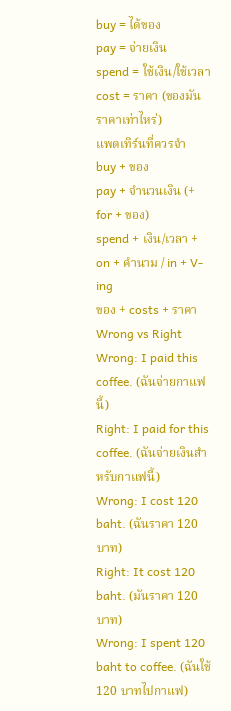buy = ได้ของ
pay = จ่ายเงิน
spend = ใช้เงิน/ใช้เวลา
cost = ราคา (ของมันราคาเท่าไหร่)
แพตเทิร์นที่ควรจำ
buy + ของ
pay + จำนวนเงิน (+ for + ของ)
spend + เงิน/เวลา + on + คำนาม / in + V-ing
ของ + costs + ราคา
Wrong vs Right
Wrong: I paid this coffee. (ฉันจ่ายกาแฟนี้)
Right: I paid for this coffee. (ฉันจ่ายเงินสำหรับกาแฟนี้)
Wrong: I cost 120 baht. (ฉันราคา 120 บาท)
Right: It cost 120 baht. (มันราคา 120 บาท)
Wrong: I spent 120 baht to coffee. (ฉันใช้ 120 บาทไปกาแฟ)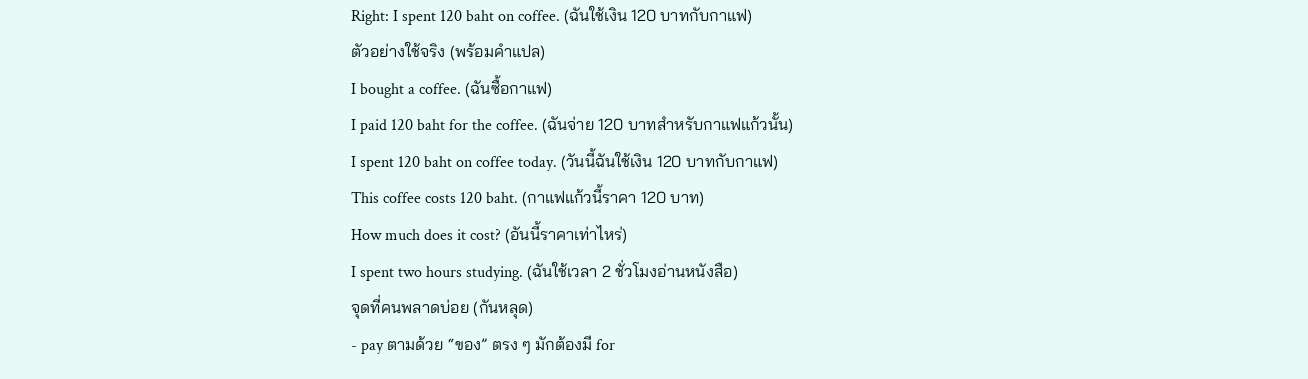Right: I spent 120 baht on coffee. (ฉันใช้เงิน 120 บาทกับกาแฟ)
ตัวอย่างใช้จริง (พร้อมคำแปล)
I bought a coffee. (ฉันซื้อกาแฟ)
I paid 120 baht for the coffee. (ฉันจ่าย 120 บาทสำหรับกาแฟแก้วนั้น)
I spent 120 baht on coffee today. (วันนี้ฉันใช้เงิน 120 บาทกับกาแฟ)
This coffee costs 120 baht. (กาแฟแก้วนี้ราคา 120 บาท)
How much does it cost? (อันนี้ราคาเท่าไหร่)
I spent two hours studying. (ฉันใช้เวลา 2 ชั่วโมงอ่านหนังสือ)
จุดที่คนพลาดบ่อย (กันหลุด)
- pay ตามด้วย “ของ” ตรง ๆ มักต้องมี for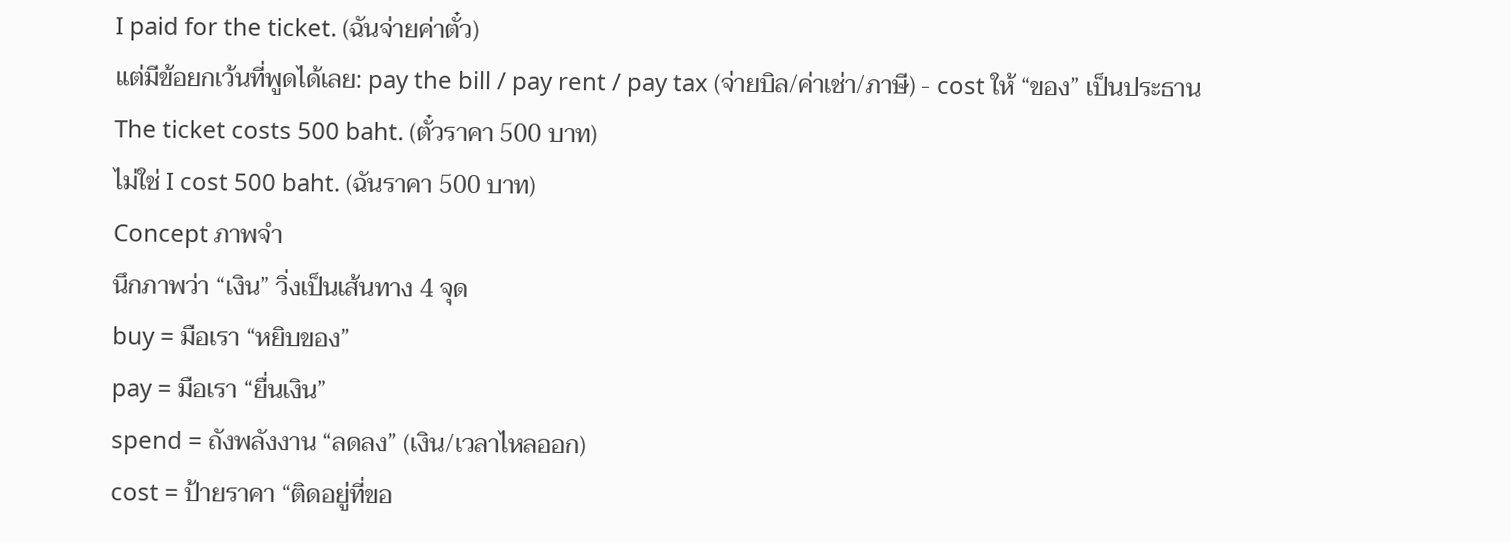I paid for the ticket. (ฉันจ่ายค่าตั๋ว)
แต่มีข้อยกเว้นที่พูดได้เลย: pay the bill / pay rent / pay tax (จ่ายบิล/ค่าเช่า/ภาษี) - cost ให้ “ของ” เป็นประธาน
The ticket costs 500 baht. (ตั๋วราคา 500 บาท)
ไม่ใช่ I cost 500 baht. (ฉันราคา 500 บาท)
Concept ภาพจำ
นึกภาพว่า “เงิน” วิ่งเป็นเส้นทาง 4 จุด
buy = มือเรา “หยิบของ”
pay = มือเรา “ยื่นเงิน”
spend = ถังพลังงาน “ลดลง” (เงิน/เวลาไหลออก)
cost = ป้ายราคา “ติดอยู่ที่ขอ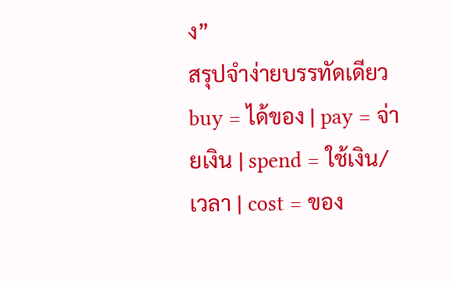ง”
สรุปจำง่ายบรรทัดเดียว
buy = ได้ของ | pay = จ่ายเงิน | spend = ใช้เงิน/เวลา | cost = ของ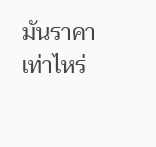มันราคาเท่าไหร่